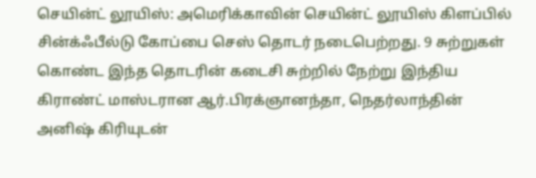செயின்ட் லூயிஸ்: அமெரிக்காவின் செயின்ட் லூயிஸ் கிளப்பில் சின்க்ஃபீல்டு கோப்பை செஸ் தொடர் நடைபெற்றது. 9 சுற்றுகள் கொண்ட இந்த தொடரின் கடைசி சுற்றில் நேற்று இந்திய கிராண்ட் மாஸ்டரான ஆர்.பிரக்ஞானந்தா, நெதர்லாந்தின் அனிஷ் கிரியுடன்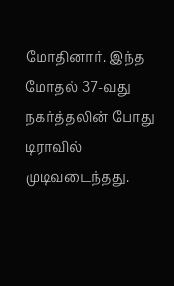மோதினார். இந்த மோதல் 37-வது நகர்த்தலின் போது டிராவில் முடிவடைந்தது.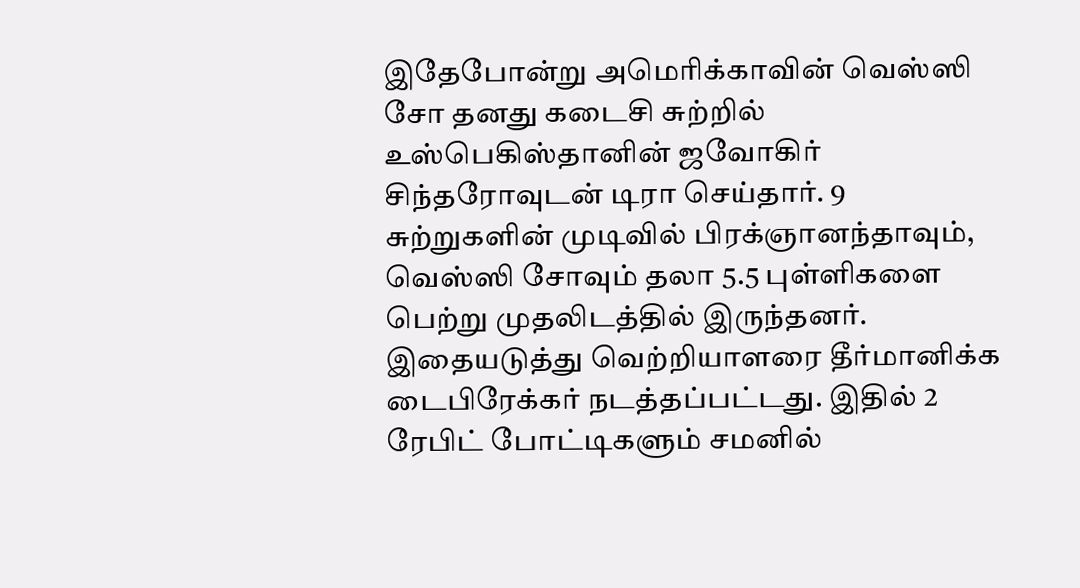இதேபோன்று அமெரிக்காவின் வெஸ்ஸி சோ தனது கடைசி சுற்றில் உஸ்பெகிஸ்தானின் ஜவோகிர் சிந்தரோவுடன் டிரா செய்தார். 9 சுற்றுகளின் முடிவில் பிரக்ஞானந்தாவும், வெஸ்ஸி சோவும் தலா 5.5 புள்ளிகளை பெற்று முதலிடத்தில் இருந்தனர். இதையடுத்து வெற்றியாளரை தீர்மானிக்க டைபிரேக்கர் நடத்தப்பட்டது. இதில் 2 ரேபிட் போட்டிகளும் சமனில்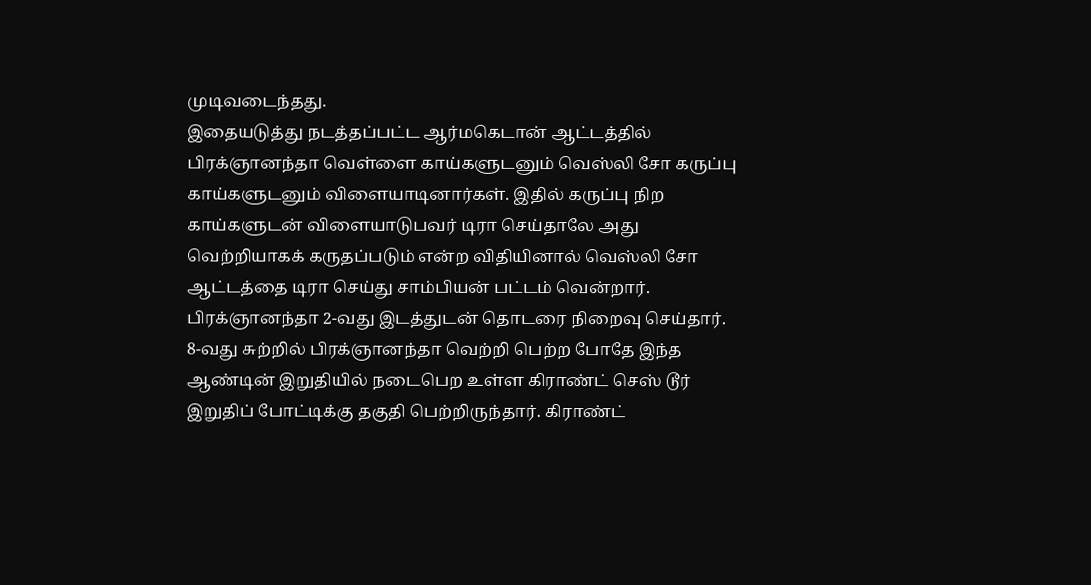முடிவடைந்தது.
இதையடுத்து நடத்தப்பட்ட ஆர்மகெடான் ஆட்டத்தில் பிரக்ஞானந்தா வெள்ளை காய்களுடனும் வெஸ்லி சோ கருப்பு காய்களுடனும் விளையாடினார்கள். இதில் கருப்பு நிற காய்களுடன் விளையாடுபவர் டிரா செய்தாலே அது வெற்றியாகக் கருதப்படும் என்ற விதியினால் வெஸ்லி சோ ஆட்டத்தை டிரா செய்து சாம்பியன் பட்டம் வென்றார். பிரக்ஞானந்தா 2-வது இடத்துடன் தொடரை நிறைவு செய்தார்.
8-வது சுற்றில் பிரக்ஞானந்தா வெற்றி பெற்ற போதே இந்த ஆண்டின் இறுதியில் நடைபெற உள்ள கிராண்ட் செஸ் டூர் இறுதிப் போட்டிக்கு தகுதி பெற்றிருந்தார். கிராண்ட்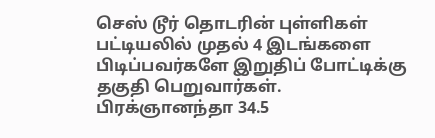செஸ் டூர் தொடரின் புள்ளிகள் பட்டியலில் முதல் 4 இடங்களை பிடிப்பவர்களே இறுதிப் போட்டிக்கு தகுதி பெறுவார்கள்.
பிரக்ஞானந்தா 34.5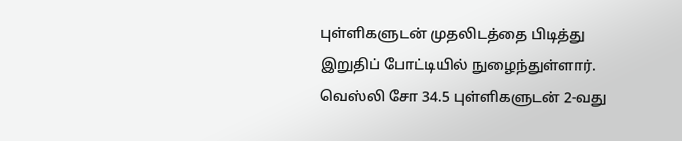புள்ளிகளுடன் முதலிடத்தை பிடித்து இறுதிப் போட்டியில் நுழைந்துள்ளார். வெஸ்லி சோ 34.5 புள்ளிகளுடன் 2-வது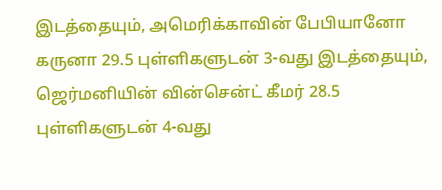இடத்தையும், அமெரிக்காவின் பேபியானோ கருனா 29.5 புள்ளிகளுடன் 3-வது இடத்தையும், ஜெர்மனியின் வின்சென்ட் கீமர் 28.5 புள்ளிகளுடன் 4-வது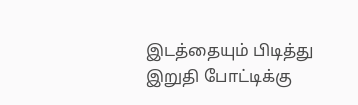இடத்தையும் பிடித்து இறுதி போட்டிக்கு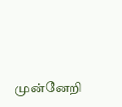முன்னேறி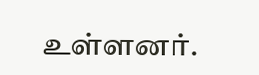உள்ளனர்.